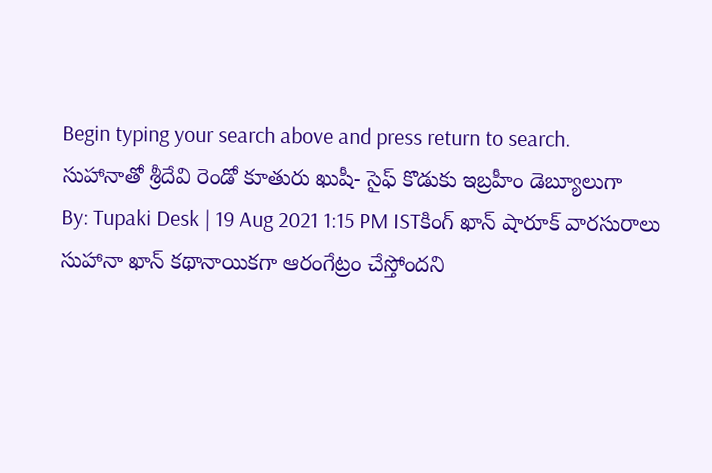Begin typing your search above and press return to search.
సుహానాతో శ్రీదేవి రెండో కూతురు ఖుషీ- సైఫ్ కొడుకు ఇబ్రహీం డెబ్యూలుగా
By: Tupaki Desk | 19 Aug 2021 1:15 PM ISTకింగ్ ఖాన్ షారూక్ వారసురాలు సుహానా ఖాన్ కథానాయికగా ఆరంగేట్రం చేస్తోందని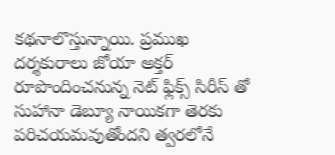కథనాలొస్తున్నాయి. ప్రముఖ దర్శకురాలు జోయా అక్తర్ రూపొందించనున్న నెట్ ఫ్లిక్స్ సిరీస్ తో సుహానా డెబ్యూ నాయికగా తెరకు పరిచయమవుతోందని త్వరలోనే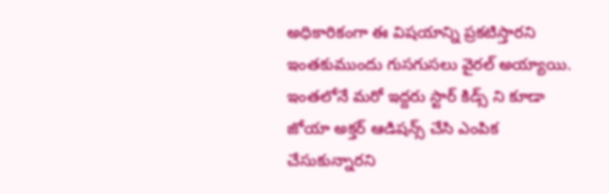అధికారికంగా ఈ విషయాన్ని ప్రకటిస్తారని ఇంతకుముందు గుసగుసలు వైరల్ అయ్యాయి.
ఇంతలోనే మరో ఇద్దరు స్టార్ కిడ్స్ ని కూడా జోయా అక్తర్ ఆడిషన్స్ చేసి ఎంపిక చేసుకున్నారని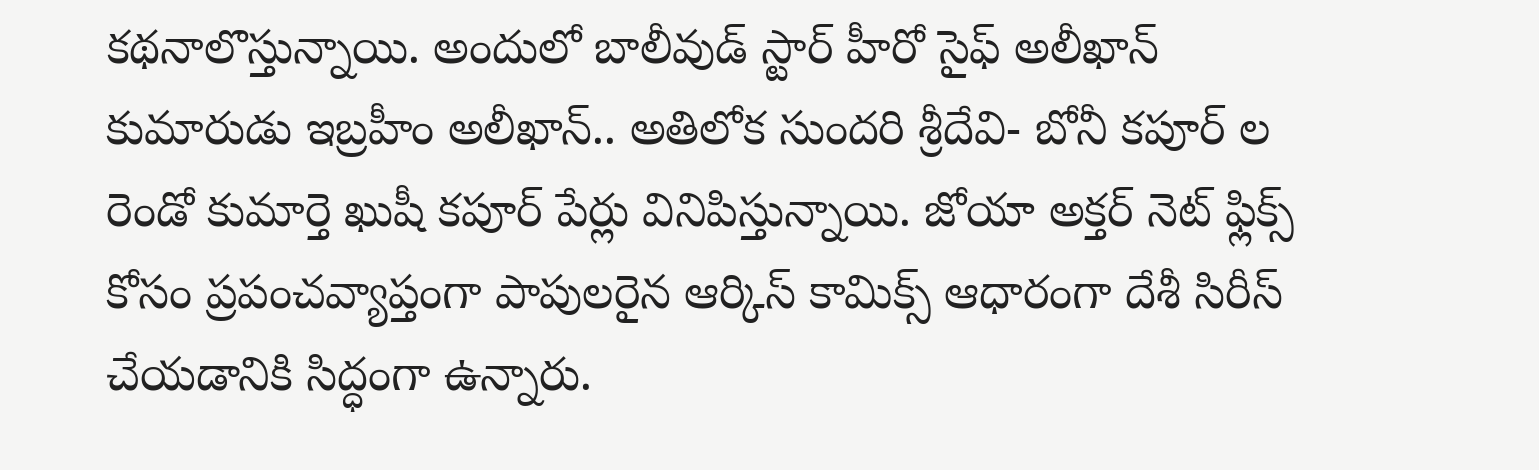కథనాలొస్తున్నాయి. అందులో బాలీవుడ్ స్టార్ హీరో సైఫ్ అలీఖాన్ కుమారుడు ఇబ్రహీం అలీఖాన్.. అతిలోక సుందరి శ్రీదేవి- బోనీ కపూర్ ల రెండో కుమార్తె ఖుషీ కపూర్ పేర్లు వినిపిస్తున్నాయి. జోయా అక్తర్ నెట్ ఫ్లిక్స్ కోసం ప్రపంచవ్యాప్తంగా పాపులరైన ఆర్కిస్ కామిక్స్ ఆధారంగా దేశీ సిరీస్ చేయడానికి సిద్ధంగా ఉన్నారు.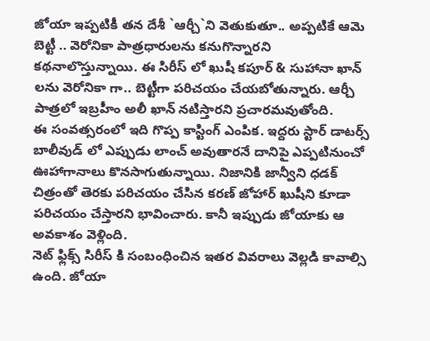జోయా ఇప్పటికీ తన దేశీ `ఆర్చీ`ని వెతుకుతూ.. అప్పటికే ఆమె బెట్టీ .. వెరోనికా పాత్రధారులను కనుగొన్నారని కథనాలొస్తున్నాయి. ఈ సిరీస్ లో ఖుషీ కపూర్ & సుహానా ఖాన్ లను వెరోనికా గా.. బెట్టీగా పరిచయం చేయబోతున్నారు. ఆర్చీ పాత్రలో ఇబ్రహీం అలీ ఖాన్ నటిస్తారని ప్రచారమవుతోంది.
ఈ సంవత్సరంలో ఇది గొప్ప కాస్టింగ్ ఎంపిక. ఇద్దరు స్టార్ డాటర్స్ బాలీవుడ్ లో ఎప్పుడు లాంచ్ అవుతారనే దానిపై ఎప్పటినుంచో ఊహాగానాలు కొనసాగుతున్నాయి. నిజానికి జాన్వీని ధడక్ చిత్రంతో తెరకు పరిచయం చేసిన కరణ్ జోహార్ ఖుషీని కూడా పరిచయం చేస్తారని భావించారు. కానీ ఇప్పుడు జోయాకు ఆ అవకాశం వెళ్లింది.
నెట్ ఫ్లిక్స్ సిరీస్ కి సంబంధించిన ఇతర వివరాలు వెల్లడి కావాల్సి ఉంది. జోయా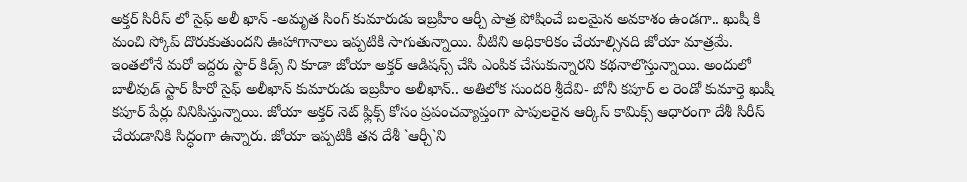అక్తర్ సిరీస్ లో సైఫ్ అలీ ఖాన్ -అమృత సింగ్ కుమారుడు ఇబ్రహీం ఆర్చీ పాత్ర పోషించే బలమైన అవకాశం ఉండగా.. ఖుషీ కి మంచి స్కోప్ దొరుకుతుందని ఊహాగానాలు ఇప్పటికి సాగుతున్నాయి. వీటిని అధికారికం చేయాల్సినది జోయా మాత్రమే.
ఇంతలోనే మరో ఇద్దరు స్టార్ కిడ్స్ ని కూడా జోయా అక్తర్ ఆడిషన్స్ చేసి ఎంపిక చేసుకున్నారని కథనాలొస్తున్నాయి. అందులో బాలీవుడ్ స్టార్ హీరో సైఫ్ అలీఖాన్ కుమారుడు ఇబ్రహీం అలీఖాన్.. అతిలోక సుందరి శ్రీదేవి- బోనీ కపూర్ ల రెండో కుమార్తె ఖుషీ కపూర్ పేర్లు వినిపిస్తున్నాయి. జోయా అక్తర్ నెట్ ఫ్లిక్స్ కోసం ప్రపంచవ్యాప్తంగా పాపులరైన ఆర్కిస్ కామిక్స్ ఆధారంగా దేశీ సిరీస్ చేయడానికి సిద్ధంగా ఉన్నారు. జోయా ఇప్పటికీ తన దేశీ `ఆర్చీ`ని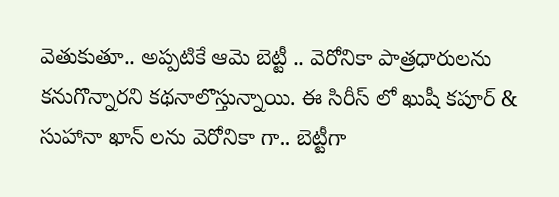వెతుకుతూ.. అప్పటికే ఆమె బెట్టీ .. వెరోనికా పాత్రధారులను కనుగొన్నారని కథనాలొస్తున్నాయి. ఈ సిరీస్ లో ఖుషీ కపూర్ & సుహానా ఖాన్ లను వెరోనికా గా.. బెట్టీగా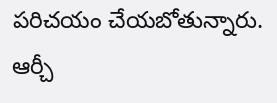పరిచయం చేయబోతున్నారు. ఆర్చీ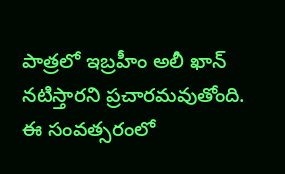పాత్రలో ఇబ్రహీం అలీ ఖాన్ నటిస్తారని ప్రచారమవుతోంది.
ఈ సంవత్సరంలో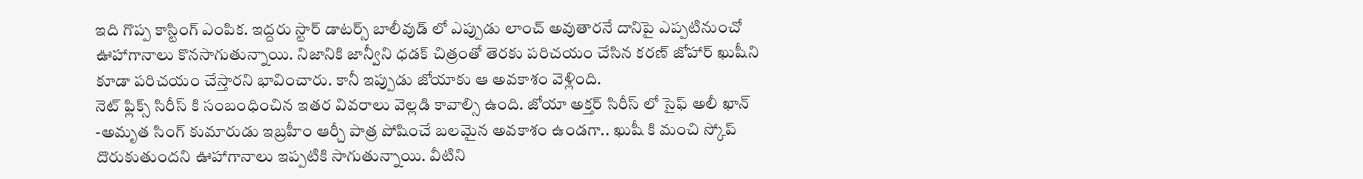ఇది గొప్ప కాస్టింగ్ ఎంపిక. ఇద్దరు స్టార్ డాటర్స్ బాలీవుడ్ లో ఎప్పుడు లాంచ్ అవుతారనే దానిపై ఎప్పటినుంచో ఊహాగానాలు కొనసాగుతున్నాయి. నిజానికి జాన్వీని ధడక్ చిత్రంతో తెరకు పరిచయం చేసిన కరణ్ జోహార్ ఖుషీని కూడా పరిచయం చేస్తారని భావించారు. కానీ ఇప్పుడు జోయాకు ఆ అవకాశం వెళ్లింది.
నెట్ ఫ్లిక్స్ సిరీస్ కి సంబంధించిన ఇతర వివరాలు వెల్లడి కావాల్సి ఉంది. జోయా అక్తర్ సిరీస్ లో సైఫ్ అలీ ఖాన్ -అమృత సింగ్ కుమారుడు ఇబ్రహీం ఆర్చీ పాత్ర పోషించే బలమైన అవకాశం ఉండగా.. ఖుషీ కి మంచి స్కోప్ దొరుకుతుందని ఊహాగానాలు ఇప్పటికి సాగుతున్నాయి. వీటిని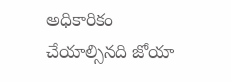అధికారికం చేయాల్సినది జోయా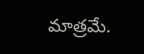మాత్రమే.